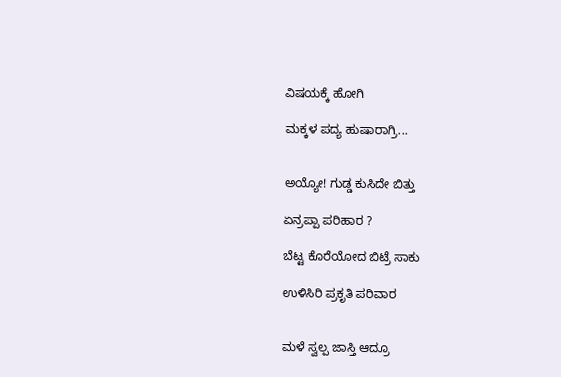ವಿಷಯಕ್ಕೆ ಹೋಗಿ

ಮಕ್ಕಳ ಪದ್ಯ ಹುಷಾರಾಗ್ರಿ...


ಅಯ್ಯೋ! ಗುಡ್ಡ ಕುಸಿದೇ ಬಿತ್ತು

ಏನ್ರಪ್ಪಾ ಪರಿಹಾರ ?

ಬೆಟ್ಟ ಕೊರೆಯೋದ ಬಿಟ್ರೆ ಸಾಕು

ಉಳಿಸಿರಿ ಪ್ರಕೃತಿ ಪರಿವಾರ


ಮಳೆ ಸ್ವಲ್ಪ ಜಾಸ್ತಿ ಆದ್ರೂ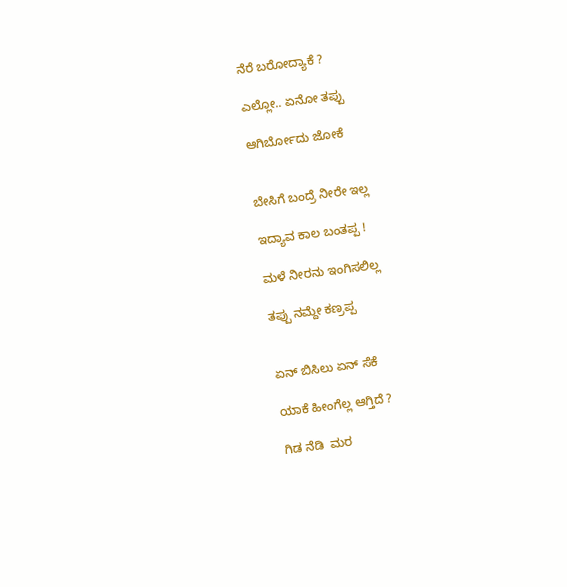ನೆರೆ ಬರೋದ್ಯಾಕೆ ?

ಎಲ್ಲೋ.. ಏನೋ ತಪ್ಪು

ಆಗಿರ್ಬೋದು ಜೋಕೆ


ಬೇಸಿಗೆ ಬಂದ್ರೆ ನೀರೇ ಇಲ್ಲ

ಇದ್ಯಾವ ಕಾಲ ಬಂತಪ್ಪ !

ಮಳೆ ನೀರನು ಇಂಗಿಸಲಿಲ್ಲ

ತಪ್ಪು ನಮ್ದೇ ಕಣ್ರಪ್ಪ


ಏನ್ ಬಿಸಿಲು ಏನ್ ಸೆಕೆ

ಯಾಕೆ ಹೀಂಗೆಲ್ಲ ಆಗ್ತಿದೆ ?

ಗಿಡ ನೆಡಿ  ಮರ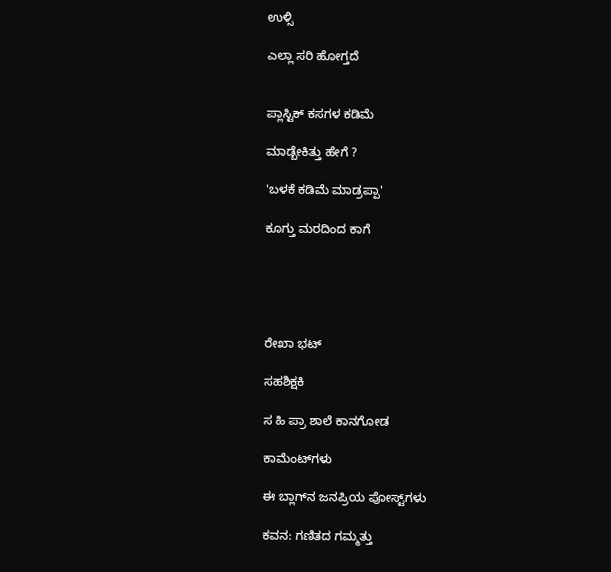ಉಳ್ಸಿ

ಎಲ್ಲಾ ಸರಿ ಹೋಗ್ತದೆ


ಪ್ಲಾಸ್ಟಿಕ್ ಕಸಗಳ ಕಡಿಮೆ

ಮಾಡ್ಬೇಕಿತ್ತು ಹೇಗೆ ?

'ಬಳಕೆ ಕಡಿಮೆ ಮಾಡ್ರಪ್ಪಾ'

ಕೂಗ್ತು ಮರದಿಂದ ಕಾಗೆ





ರೇಖಾ ಭಟ್

ಸಹಶಿಕ್ಷಕಿ

ಸ ಹಿ ಪ್ರಾ ಶಾಲೆ ಕಾನಗೋಡ

ಕಾಮೆಂಟ್‌ಗಳು

ಈ ಬ್ಲಾಗ್‌ನ ಜನಪ್ರಿಯ ಪೋಸ್ಟ್‌ಗಳು

ಕವನ: ಗಣಿತದ ಗಮ್ಮತ್ತು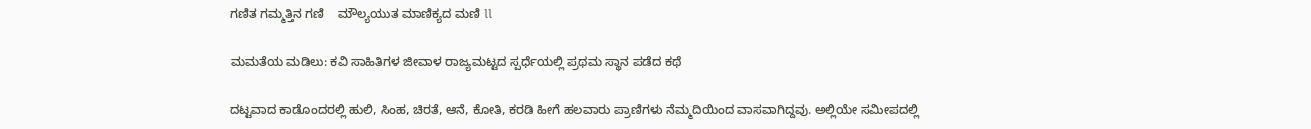ಗಣಿತ ಗಮ್ಮತ್ತಿನ ಗಣಿ    ಮೌಲ್ಯಯುತ ಮಾಣಿಕ್ಯದ ಮಣಿ ll

ಮಮತೆಯ ಮಡಿಲು: ಕವಿ ಸಾಹಿತಿಗಳ ಜೀವಾಳ ರಾಜ್ಯಮಟ್ಟದ ಸ್ಪರ್ಧೆಯಲ್ಲಿ ಪ್ರಥಮ ಸ್ಥಾನ ಪಡೆದ ಕಥೆ

ದಟ್ಟವಾದ ಕಾಡೊಂದರಲ್ಲಿ ಹುಲಿ, ಸಿಂಹ, ಚಿರತೆ, ಆನೆ, ಕೋತಿ, ಕರಡಿ ಹೀಗೆ ಹಲವಾರು ಪ್ರಾಣಿಗಳು ನೆಮ್ಮದಿಯಿಂದ ವಾಸವಾಗಿದ್ದವು. ಅಲ್ಲಿಯೇ ಸಮೀಪದಲ್ಲಿ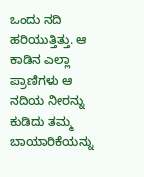ಒಂದು ನದಿ ಹರಿಯುತ್ತಿತ್ತು. ಆ ಕಾಡಿನ ಎಲ್ಲಾ ಪ್ರಾಣಿಗಳು ಆ ನದಿಯ ನೀರನ್ನು ಕುಡಿದು ತಮ್ಮ ಬಾಯಾರಿಕೆಯನ್ನು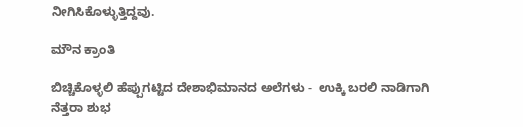ನೀಗಿಸಿಕೊಳ್ಳುತ್ತಿದ್ದವು.

ಮೌನ ಕ್ರಾಂತಿ

ಬಿಚ್ಚಿಕೊಳ್ಳಲಿ ಹೆಪ್ಪುಗಟ್ಟಿದ ದೇಶಾಭಿಮಾನದ ಅಲೆಗಳು -  ಉಕ್ಕಿ ಬರಲಿ ನಾಡಿಗಾಗಿ ನೆತ್ತರಾ ಶುಭ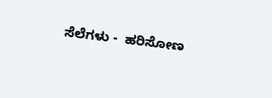ಸೆಲೆಗಳು -  ಹರಿಸೋಣ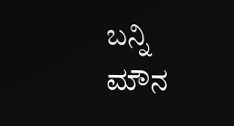ಬನ್ನಿ ಮೌನ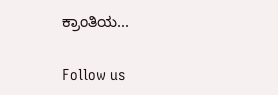ಕ್ರಾಂತಿಯ...

Follow us